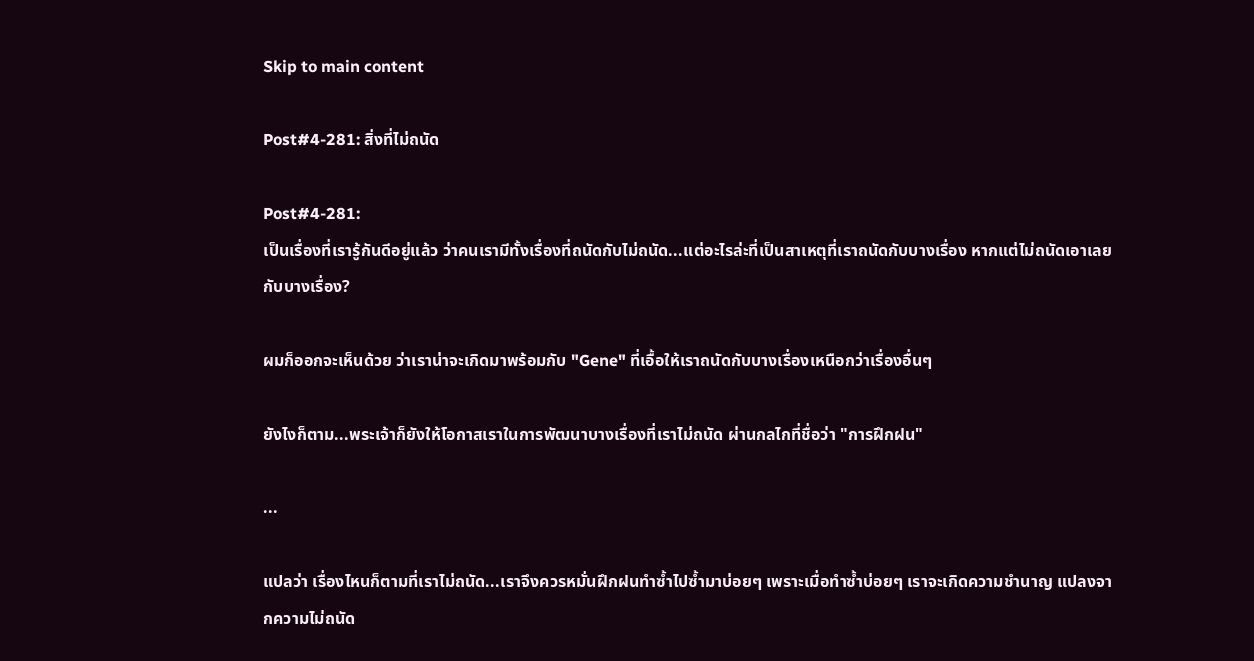Skip to main content

Post#4-281: สิ่งที่ไม่ถนัด

Post#4-281:
เป็นเรื่องที่เรารู้กันดีอยู่แล้ว ว่าคนเรามีทั้งเรื่องที่ถนัดกับไม่ถนัด...แต่อะไรล่ะที่เป็นสาเหตุที่เราถนัดกับบางเรื่อง หากแต่ไม่ถนัดเอาเลยกับบางเรื่อง?

ผมก็ออกจะเห็นด้วย ว่าเราน่าจะเกิดมาพร้อมกับ "Gene" ที่เอื้อให้เราถนัดกับบางเรื่องเหนือกว่าเรื่องอื่นๆ

ยังไงก็ตาม...พระเจ้าก็ยังให้โอกาสเราในการพัฒนาบางเรื่องที่เราไม่ถนัด ผ่านกลไกที่ชื่อว่า "การฝึกฝน"

...

แปลว่า เรื่องไหนก็ตามที่เราไม่ถนัด...เราจึงควรหมั่นฝึกฝนทำซ้ำไปซ้ำมาบ่อยๆ เพราะเมื่อทำซ้ำบ่อยๆ เราจะเกิดความชำนาญ แปลงจากความไม่ถนัด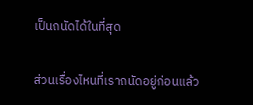เป็นถนัดได้ในที่สุด

ส่วนเรื่องไหนที่เราถนัดอยู่ก่อนแล้ว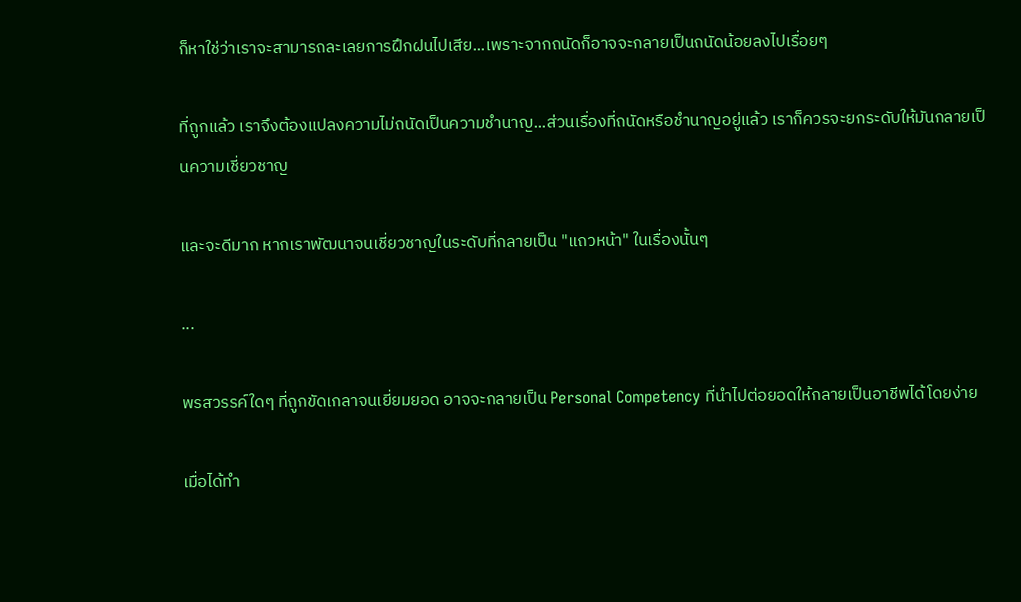ก็หาใช่ว่าเราจะสามารถละเลยการฝึกฝนไปเสีย...เพราะจากถนัดก็อาจจะกลายเป็นถนัดน้อยลงไปเรื่อยๆ

ที่ถูกแล้ว เราจึงต้องแปลงความไม่ถนัดเป็นความชำนาญ...ส่วนเรื่องที่ถนัดหรือชำนาญอยู่แล้ว เราก็ควรจะยกระดับให้มันกลายเป็นความเชี่ยวชาญ

และจะดีมาก หากเราพัฒนาจนเชี่ยวชาญในระดับที่กลายเป็น "แถวหน้า" ในเรื่องนั้นๆ

...

พรสวรรค์ใดๆ ที่ถูกขัดเกลาจนเยี่ยมยอด อาจจะกลายเป็น Personal Competency ที่นำไปต่อยอดให้กลายเป็นอาชีพได้โดยง่าย

เมื่อได้ทำ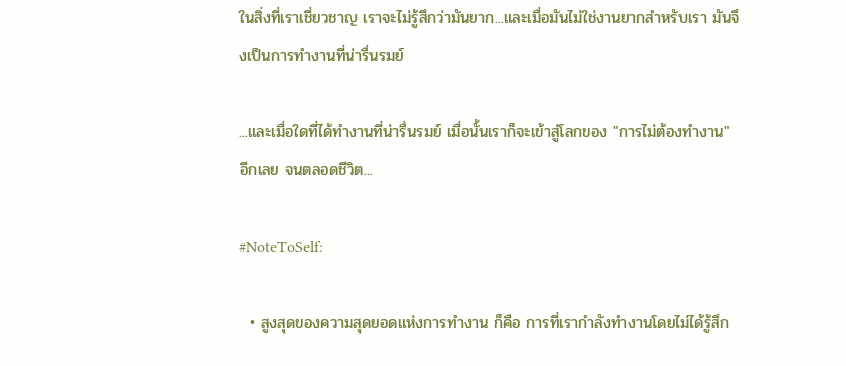ในสิ่งที่เราเชี่ยวชาญ เราจะไม่รู้สึกว่ามันยาก...และเมื่อมันไม่ใช่งานยากสำหรับเรา มันจึงเป็นการทำงานที่น่ารื่นรมย์

...และเมื่อใดที่ได้ทำงานที่น่ารื่นรมย์ เมื่อนั้นเราก็จะเข้าสู่โลกของ "การไม่ต้องทำงาน" อีกเลย จนตลอดชีวิต...

#NoteToSelf:

  • สูงสุดของความสุดยอดแห่งการทำงาน ก็คือ การที่เรากำลังทำงานโดยไม่ได้รู้สึก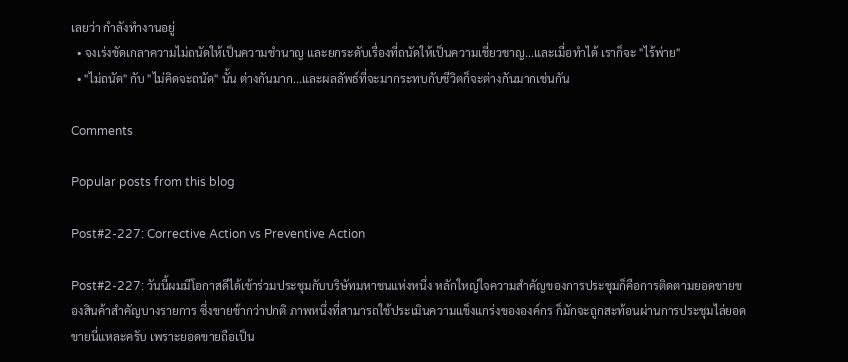เลยว่า กำลังทำงานอยู่
  • จงเร่งขัดเกลาความไม่ถนัดให้เป็นความชำนาญ และยกระดับเรื่องที่ถนัดให้เป็นความเชี่ยวชาญ...และเมื่อทำได้ เราก็จะ "ไร้พ่าย"
  • "ไม่ถนัด" กับ "ไม่คิดจะถนัด" นั้น ต่างกันมาก...และผลลัพธ์ที่จะมากระทบกับชีวิตก็จะต่างกันมากเช่นกัน

Comments

Popular posts from this blog

Post#2-227: Corrective Action vs Preventive Action

Post#2-227: วันนี้ผมมีโอกาสดีได้เข้าร่วมประชุมกับบริษัทมหาชนแห่งหนึ่ง หลักใหญ่ใจความสำคัญของการประชุมก็คือการติดตามยอดขายของสินค้าสำคัญบางรายการ ซึ่งขายช้ากว่าปกติ ภาพหนึ่งที่สามารถใช้ประเมินความแข็งแกร่งขององค์กร ก็มักจะถูกสะท้อนผ่านการประชุมไล่ยอดขายนี่แหละครับ เพราะยอดขายถือเป็น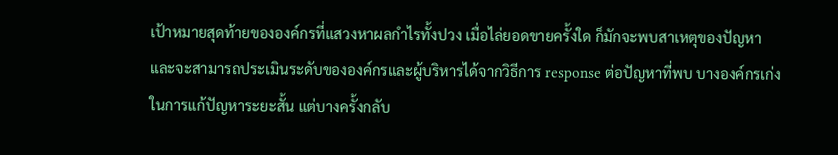เป้าหมายสุดท้ายขององค์กรที่แสวงหาผลกำไรทั้งปวง เมื่อไล่ยอดขายครั้งใด ก็มักจะพบสาเหตุของปัญหา และจะสามารถประเมินระดับขององค์กรและผู้บริหารได้จากวิธีการ response ต่อปัญหาที่พบ บางองค์กรเก่งในการแก้ปัญหาระยะสั้น แต่บางครั้งกลับ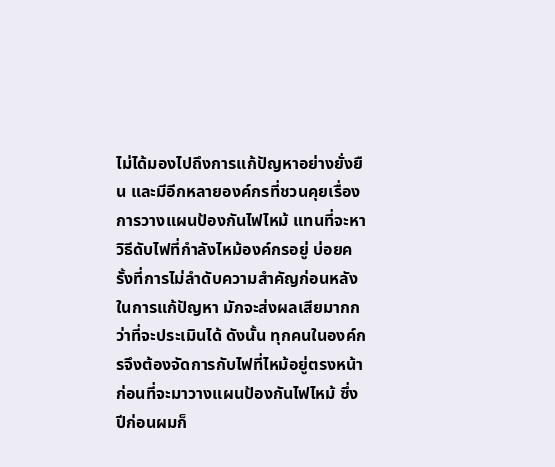ไม่ได้มองไปถึงการแก้ปัญหาอย่างยั่งยืน และมีอีกหลายองค์กรที่ชวนคุยเรื่องการวางแผนป้องกันไฟไหม้ แทนที่จะหาวิธีดับไฟที่กำลังไหม้องค์กรอยู่ บ่อยครั้งที่การไม่ลำดับความสำคัญก่อนหลังในการแก้ปัญหา มักจะส่งผลเสียมากกว่าที่จะประเมินได้ ดังนั้น ทุกคนในองค์กรจึงต้องจัดการกับไฟที่ไหม้อยู่ตรงหน้า ก่อนที่จะมาวางแผนป้องกันไฟไหม้ ซึ่งปีก่อนผมก็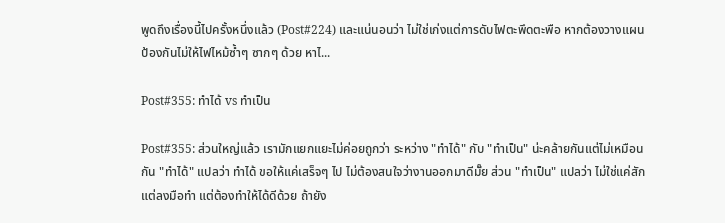พูดถึงเรื่องนี้ไปครั้งหนึ่งแล้ว (Post#224) และแน่นอนว่า ไม่ใช่เก่งแต่การดับไฟตะพึดตะพือ หากต้องวางแผนป้องกันไม่ให้ไฟไหม้ซ้ำๆ ซากๆ ด้วย หาไ...

Post#355: ทำได้ vs ทำเป็น

Post#355: ส่วนใหญ่แล้ว เรามักแยกแยะไม่ค่อยถูกว่า ระหว่าง "ทำได้" กับ "ทำเป็น" น่ะคล้ายกันแต่ไม่เหมือนกัน "ทำได้" แปลว่า ทำได้ ขอให้แค่เสร็จๆ ไป ไม่ต้องสนใจว่างานออกมาดีมั๊ย ส่วน "ทำเป็น" แปลว่า ไม่ใช่แค่สักแต่ลงมือทำ แต่ต้องทำให้ได้ดีด้วย ถ้ายัง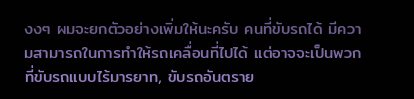งงๆ ผมจะยกตัวอย่างเพิ่มให้นะครับ คนที่ขับรถได้ มีความสามารถในการทำให้รถเคลื่อนที่ไปได้ แต่อาจจะเป็นพวกที่ขับรถแบบไร้มารยาท, ขับรถอันตราย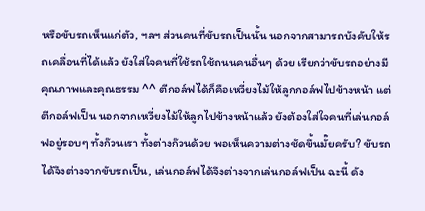หรือขับรถเห็นแก่ตัว, ฯลฯ ส่วนคนที่ขับรถเป็นนั้น นอกจากสามารถบังคับให้รถเคลื่อนที่ได้แล้ว ยังใส่ใจคนที่ใช้รถใช้ถนนคนอื่นๆ ด้วย เรียกว่าขับรถอย่างมีคุณภาพและคุณธรรม ^^ ตีกอล์ฟได้ก็คือเหวี่ยงไม้ให้ลูกกอล์ฟไปข้างหน้า แต่ตีกอล์ฟเป็น นอกจากเหวี่ยงไม้ให้ลูกไปข้างหน้าแล้ว ยังต้องใส่ใจคนที่เล่นกอล์ฟอยู่รอบๆ ทั้งก๊วนเรา ทั้งต่างก๊วนด้วย พอเห็นความต่างชัดขึ้นมั๊ยครับ? ขับรถได้จึงต่างจากขับรถเป็น, เล่นกอล์ฟได้จึงต่างจากเล่นกอล์ฟเป็น ฉะนี้ ดัง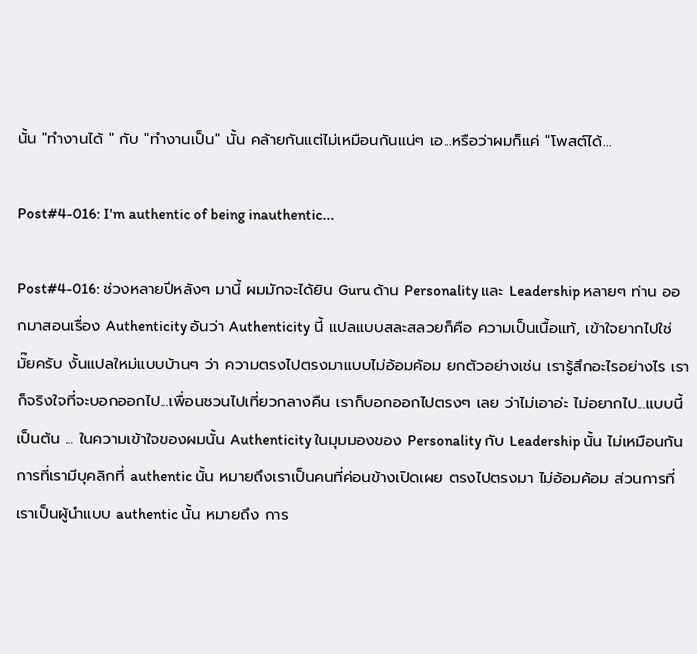นั้น "ทำงานได้ " กับ "ทำงานเป็น" นั้น คล้ายกันแต่ไม่เหมือนกันแน่ๆ เอ...หรือว่าผมก็แค่ "โพสต์ได้...

Post#4-016: I'm authentic of being inauthentic...

Post#4-016: ช่วงหลายปีหลังๆ มานี้ ผมมักจะได้ยิน Guru ด้าน Personality และ Leadership หลายๆ ท่าน ออกมาสอนเรื่อง Authenticity อันว่า Authenticity นี้ แปลแบบสละสลวยก็คือ ความเป็นเนื้อแท้, เข้าใจยากไปใช่มั๊ยครับ งั้นแปลใหม่แบบบ้านๆ ว่า ความตรงไปตรงมาแบบไม่อ้อมค้อม ยกตัวอย่างเช่น เรารู้สึกอะไรอย่างไร เราก็จริงใจที่จะบอกออกไป...เพื่อนชวนไปเที่ยวกลางคืน เราก็บอกออกไปตรงๆ เลย ว่าไม่เอาอ่ะ ไม่อยากไป...แบบนี้เป็นต้น ... ในความเข้าใจของผมนั้น Authenticity ในมุมมองของ Personality กับ Leadership นั้น ไม่เหมือนกัน การที่เรามีบุคลิกที่ authentic นั้น หมายถึงเราเป็นคนที่ค่อนข้างเปิดเผย ตรงไปตรงมา ไม่อ้อมค้อม ส่วนการที่เราเป็นผู้นำแบบ authentic นั้น หมายถึง การ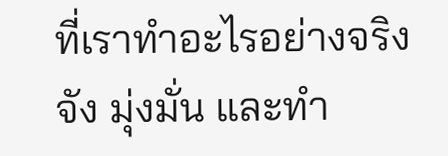ที่เราทำอะไรอย่างจริงจัง มุ่งมั่น และทำ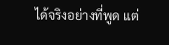ได้จริงอย่างที่พูด แต่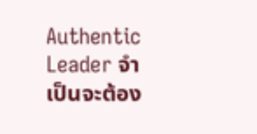Authentic Leader จำเป็นจะต้อง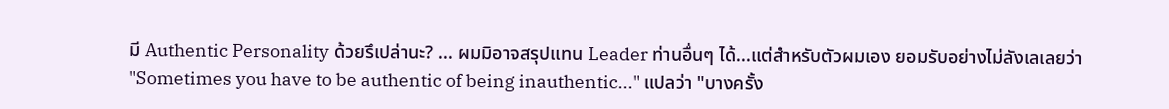มี Authentic Personality ด้วยรึเปล่านะ? ... ผมมิอาจสรุปแทน Leader ท่านอื่นๆ ได้...แต่สำหรับตัวผมเอง ยอมรับอย่างไม่ลังเลเลยว่า "Sometimes you have to be authentic of being inauthentic..." แปลว่า "บางครั้ง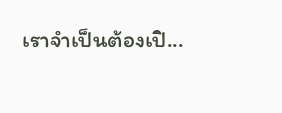เราจำเป็นต้องเปิ...